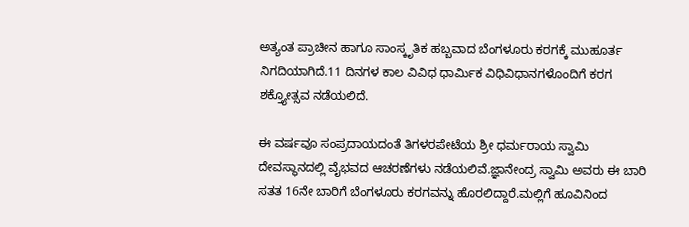ಅತ್ಯಂತ ಪ್ರಾಚೀನ ಹಾಗೂ ಸಾಂಸ್ಕೃತಿಕ ಹಬ್ಬವಾದ ಬೆಂಗಳೂರು ಕರಗಕ್ಕೆ ಮುಹೂರ್ತ ನಿಗದಿಯಾಗಿದೆ.11 ದಿನಗಳ ಕಾಲ ವಿವಿಧ ಧಾರ್ಮಿಕ ವಿಧಿವಿಧಾನಗಳೊಂದಿಗೆ ಕರಗ ಶಕ್ತ್ಯೋತ್ಸವ ನಡೆಯಲಿದೆ.

ಈ ವರ್ಷವೂ ಸಂಪ್ರದಾಯದಂತೆ ತಿಗಳರಪೇಟೆಯ ಶ್ರೀ ಧರ್ಮರಾಯ ಸ್ವಾಮಿ ದೇವಸ್ಥಾನದಲ್ಲಿ ವೈಭವದ ಆಚರಣೆಗಳು ನಡೆಯಲಿವೆ.ಜ್ಞಾನೇಂದ್ರ ಸ್ವಾಮಿ ಅವರು ಈ ಬಾರಿ ಸತತ 16ನೇ ಬಾರಿಗೆ ಬೆಂಗಳೂರು ಕರಗವನ್ನು ಹೊರಲಿದ್ದಾರೆ.ಮಲ್ಲಿಗೆ ಹೂವಿನಿಂದ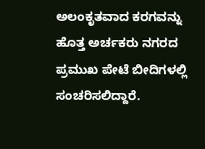ಅಲಂಕೃತವಾದ ಕರಗವನ್ನು ಹೊತ್ತ ಅರ್ಚಕರು ನಗರದ ಪ್ರಮುಖ ಪೇಟೆ ಬೀದಿಗಳಲ್ಲಿ ಸಂಚರಿಸಲಿದ್ದಾರೆ.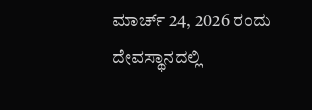ಮಾರ್ಚ್ 24, 2026 ರಂದು ದೇವಸ್ಥಾನದಲ್ಲಿ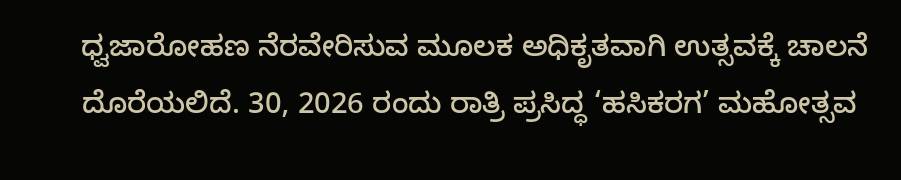ಧ್ವಜಾರೋಹಣ ನೆರವೇರಿಸುವ ಮೂಲಕ ಅಧಿಕೃತವಾಗಿ ಉತ್ಸವಕ್ಕೆ ಚಾಲನೆ ದೊರೆಯಲಿದೆ. 30, 2026 ರಂದು ರಾತ್ರಿ ಪ್ರಸಿದ್ಧ ‘ಹಸಿಕರಗ’ ಮಹೋತ್ಸವ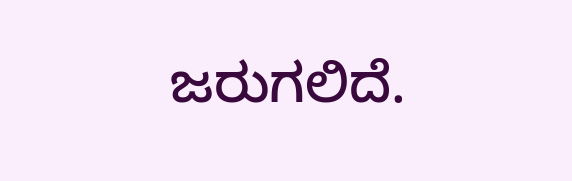ಜರುಗಲಿದೆ.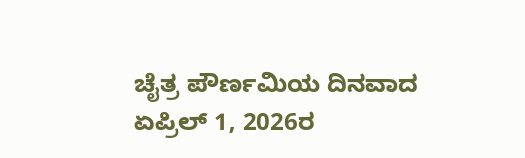ಚೈತ್ರ ಪೌರ್ಣಮಿಯ ದಿನವಾದ ಏಪ್ರಿಲ್ 1, 2026ರ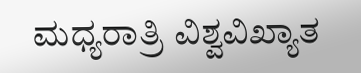ಮಧ್ಯರಾತ್ರಿ ವಿಶ್ವವಿಖ್ಯಾತ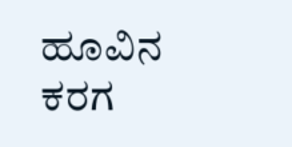ಹೂವಿನ ಕರಗ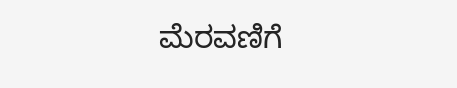ಮೆರವಣಿಗೆ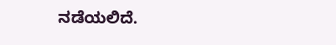ನಡೆಯಲಿದೆ.